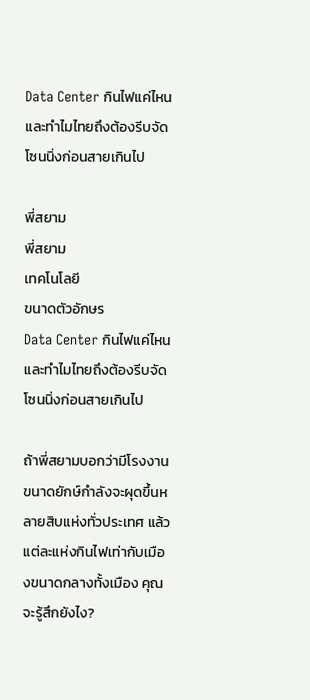Data Center กินไฟแค่ไหน และทำไมไทยถึงต้องรีบจัดโซนนิ่งก่อนสายเกินไป

พี่สยาม
พี่สยาม
เทคโนโลยี
ขนาดตัวอักษร
Data Center กินไฟแค่ไหน และทำไมไทยถึงต้องรีบจัดโซนนิ่งก่อนสายเกินไป

ถ้าพี่สยามบอกว่ามีโรงงานขนาดยักษ์กำลังจะผุดขึ้นหลายสิบแห่งทั่วประเทศ แล้วแต่ละแห่งกินไฟเท่ากับเมืองขนาดกลางทั้งเมือง คุณจะรู้สึกยังไง?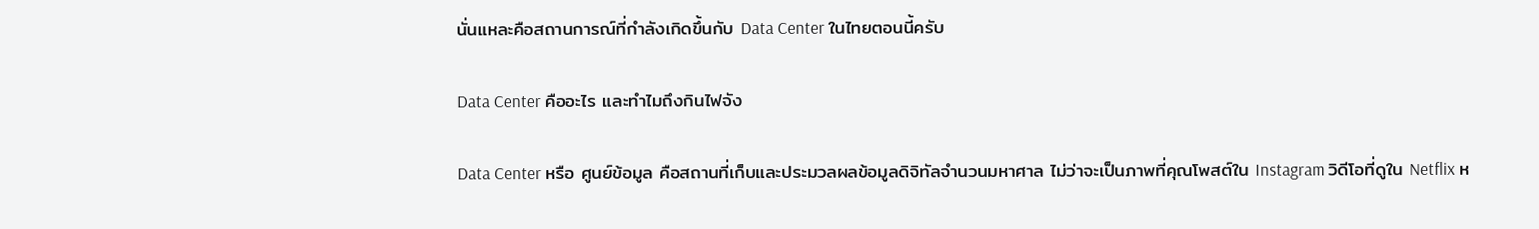นั่นแหละคือสถานการณ์ที่กำลังเกิดขึ้นกับ Data Center ในไทยตอนนี้ครับ

Data Center คืออะไร และทำไมถึงกินไฟจัง

Data Center หรือ ศูนย์ข้อมูล คือสถานที่เก็บและประมวลผลข้อมูลดิจิทัลจำนวนมหาศาล ไม่ว่าจะเป็นภาพที่คุณโพสต์ใน Instagram วิดีโอที่ดูใน Netflix ห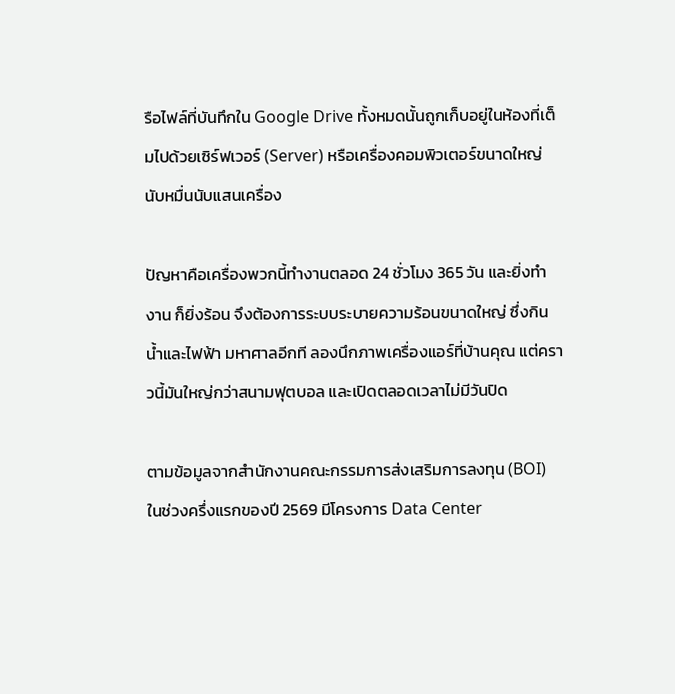รือไฟล์ที่บันทึกใน Google Drive ทั้งหมดนั้นถูกเก็บอยู่ในห้องที่เต็มไปด้วยเซิร์ฟเวอร์ (Server) หรือเครื่องคอมพิวเตอร์ขนาดใหญ่นับหมื่นนับแสนเครื่อง

ปัญหาคือเครื่องพวกนี้ทำงานตลอด 24 ชั่วโมง 365 วัน และยิ่งทำงาน ก็ยิ่งร้อน จึงต้องการระบบระบายความร้อนขนาดใหญ่ ซึ่งกิน น้ำและไฟฟ้า มหาศาลอีกที ลองนึกภาพเครื่องแอร์ที่บ้านคุณ แต่คราวนี้มันใหญ่กว่าสนามฟุตบอล และเปิดตลอดเวลาไม่มีวันปิด

ตามข้อมูลจากสำนักงานคณะกรรมการส่งเสริมการลงทุน (BOI) ในช่วงครึ่งแรกของปี 2569 มีโครงการ Data Center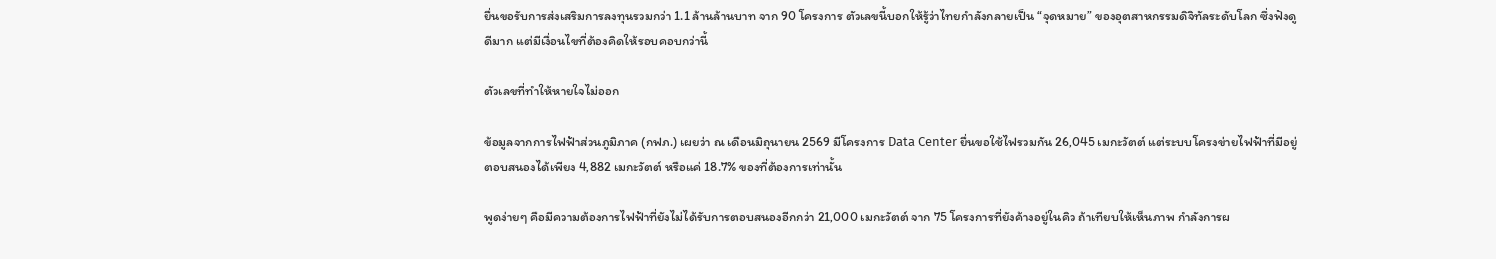ยื่นขอรับการส่งเสริมการลงทุนรวมกว่า 1.1 ล้านล้านบาท จาก 90 โครงการ ตัวเลขนี้บอกให้รู้ว่าไทยกำลังกลายเป็น “จุดหมาย” ของอุตสาหกรรมดิจิทัลระดับโลก ซึ่งฟังดูดีมาก แต่มีเงื่อนไขที่ต้องคิดให้รอบคอบกว่านี้

ตัวเลขที่ทำให้หายใจไม่ออก

ข้อมูลจากการไฟฟ้าส่วนภูมิภาค (กฟภ.) เผยว่า ณ เดือนมิถุนายน 2569 มีโครงการ Data Center ยื่นขอใช้ไฟรวมกัน 26,045 เมกะวัตต์ แต่ระบบโครงข่ายไฟฟ้าที่มีอยู่ตอบสนองได้เพียง 4,882 เมกะวัตต์ หรือแค่ 18.7% ของที่ต้องการเท่านั้น

พูดง่ายๆ คือมีความต้องการไฟฟ้าที่ยังไม่ได้รับการตอบสนองอีกกว่า 21,000 เมกะวัตต์ จาก 75 โครงการที่ยังค้างอยู่ในคิว ถ้าเทียบให้เห็นภาพ กำลังการผ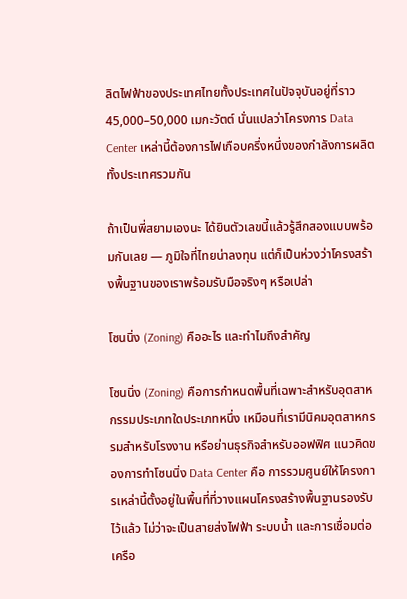ลิตไฟฟ้าของประเทศไทยทั้งประเทศในปัจจุบันอยู่ที่ราว 45,000–50,000 เมกะวัตต์ นั่นแปลว่าโครงการ Data Center เหล่านี้ต้องการไฟเกือบครึ่งหนึ่งของกำลังการผลิตทั้งประเทศรวมกัน

ถ้าเป็นพี่สยามเองนะ ได้ยินตัวเลขนี้แล้วรู้สึกสองแบบพร้อมกันเลย — ภูมิใจที่ไทยน่าลงทุน แต่ก็เป็นห่วงว่าโครงสร้างพื้นฐานของเราพร้อมรับมือจริงๆ หรือเปล่า

โซนนิ่ง (Zoning) คืออะไร และทำไมถึงสำคัญ

โซนนิ่ง (Zoning) คือการกำหนดพื้นที่เฉพาะสำหรับอุตสาหกรรมประเภทใดประเภทหนึ่ง เหมือนที่เรามีนิคมอุตสาหกรรมสำหรับโรงงาน หรือย่านธุรกิจสำหรับออฟฟิศ แนวคิดของการทำโซนนิ่ง Data Center คือ การรวมศูนย์ให้โครงการเหล่านี้ตั้งอยู่ในพื้นที่ที่วางแผนโครงสร้างพื้นฐานรองรับไว้แล้ว ไม่ว่าจะเป็นสายส่งไฟฟ้า ระบบน้ำ และการเชื่อมต่อเครือ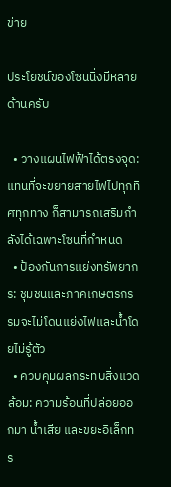ข่าย

ประโยชน์ของโซนนิ่งมีหลายด้านครับ

  • วางแผนไฟฟ้าได้ตรงจุด: แทนที่จะขยายสายไฟไปทุกทิศทุกทาง ก็สามารถเสริมกำลังได้เฉพาะโซนที่กำหนด
  • ป้องกันการแย่งทรัพยากร: ชุมชนและภาคเกษตรกรรมจะไม่โดนแย่งไฟและน้ำโดยไม่รู้ตัว
  • ควบคุมผลกระทบสิ่งแวดล้อม: ความร้อนที่ปล่อยออกมา น้ำเสีย และขยะอิเล็กทร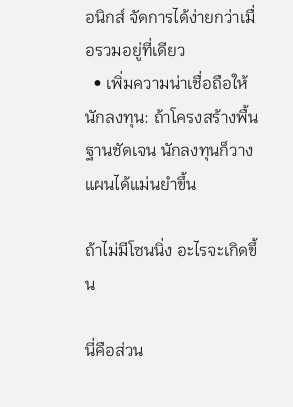อนิกส์ จัดการได้ง่ายกว่าเมื่อรวมอยู่ที่เดียว
  • เพิ่มความน่าเชื่อถือให้นักลงทุน: ถ้าโครงสร้างพื้นฐานชัดเจน นักลงทุนก็วางแผนได้แม่นยำขึ้น

ถ้าไม่มีโซนนิ่ง อะไรจะเกิดขึ้น

นี่คือส่วน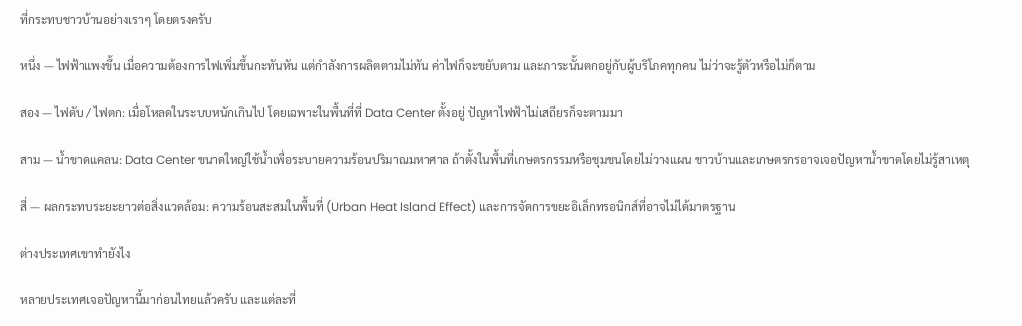ที่กระทบชาวบ้านอย่างเราๆ โดยตรงครับ

หนึ่ง — ไฟฟ้าแพงขึ้น เมื่อความต้องการไฟเพิ่มขึ้นกะทันหัน แต่กำลังการผลิตตามไม่ทัน ค่าไฟก็จะขยับตาม และภาระนั้นตกอยู่กับผู้บริโภคทุกคน ไม่ว่าจะรู้ตัวหรือไม่ก็ตาม

สอง — ไฟดับ / ไฟตก: เมื่อโหลดในระบบหนักเกินไป โดยเฉพาะในพื้นที่ที่ Data Center ตั้งอยู่ ปัญหาไฟฟ้าไม่เสถียรก็จะตามมา

สาม — น้ำขาดแคลน: Data Center ขนาดใหญ่ใช้น้ำเพื่อระบายความร้อนปริมาณมหาศาล ถ้าตั้งในพื้นที่เกษตรกรรมหรือชุมชนโดยไม่วางแผน ชาวบ้านและเกษตรกรอาจเจอปัญหาน้ำขาดโดยไม่รู้สาเหตุ

สี่ — ผลกระทบระยะยาวต่อสิ่งแวดล้อม: ความร้อนสะสมในพื้นที่ (Urban Heat Island Effect) และการจัดการขยะอิเล็กทรอนิกส์ที่อาจไม่ได้มาตรฐาน

ต่างประเทศเขาทำยังไง

หลายประเทศเจอปัญหานี้มาก่อนไทยแล้วครับ และแต่ละที่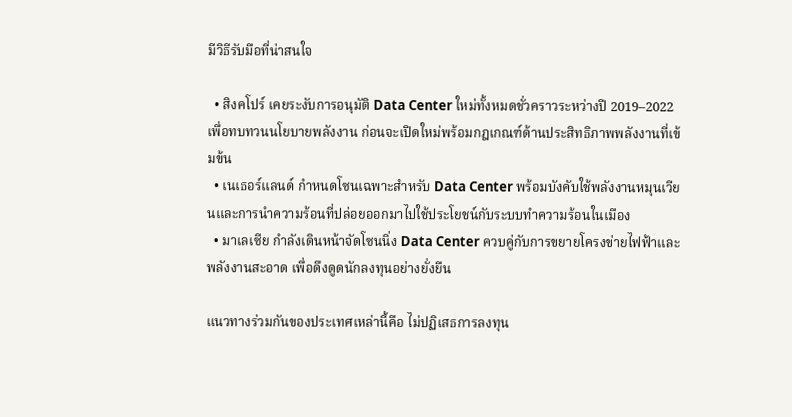มีวิธีรับมือที่น่าสนใจ

  • สิงคโปร์ เคยระงับการอนุมัติ Data Center ใหม่ทั้งหมดชั่วคราวระหว่างปี 2019–2022 เพื่อทบทวนนโยบายพลังงาน ก่อนจะเปิดใหม่พร้อมกฎเกณฑ์ด้านประสิทธิภาพพลังงานที่เข้มข้น
  • เนเธอร์แลนด์ กำหนดโซนเฉพาะสำหรับ Data Center พร้อมบังคับใช้พลังงานหมุนเวียนและการนำความร้อนที่ปล่อยออกมาไปใช้ประโยชน์กับระบบทำความร้อนในเมือง
  • มาเลเซีย กำลังเดินหน้าจัดโซนนิ่ง Data Center ควบคู่กับการขยายโครงข่ายไฟฟ้าและพลังงานสะอาด เพื่อดึงดูดนักลงทุนอย่างยั่งยืน

แนวทางร่วมกันของประเทศเหล่านี้คือ ไม่ปฏิเสธการลงทุน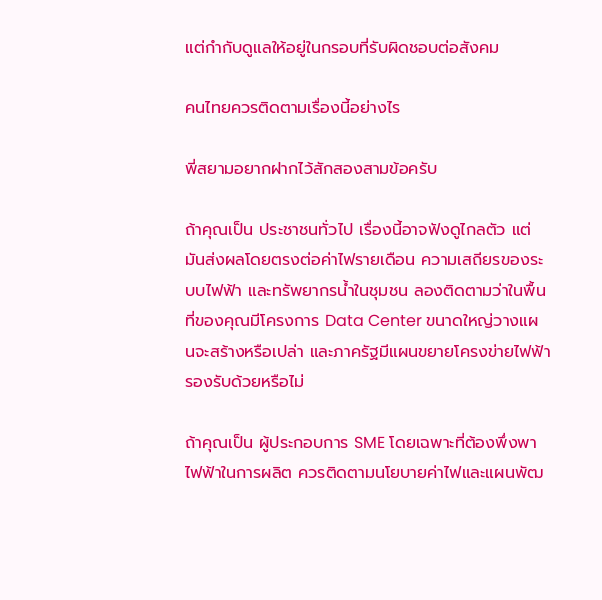แต่กำกับดูแลให้อยู่ในกรอบที่รับผิดชอบต่อสังคม

คนไทยควรติดตามเรื่องนี้อย่างไร

พี่สยามอยากฝากไว้สักสองสามข้อครับ

ถ้าคุณเป็น ประชาชนทั่วไป เรื่องนี้อาจฟังดูไกลตัว แต่มันส่งผลโดยตรงต่อค่าไฟรายเดือน ความเสถียรของระบบไฟฟ้า และทรัพยากรน้ำในชุมชน ลองติดตามว่าในพื้นที่ของคุณมีโครงการ Data Center ขนาดใหญ่วางแผนจะสร้างหรือเปล่า และภาครัฐมีแผนขยายโครงข่ายไฟฟ้ารองรับด้วยหรือไม่

ถ้าคุณเป็น ผู้ประกอบการ SME โดยเฉพาะที่ต้องพึ่งพาไฟฟ้าในการผลิต ควรติดตามนโยบายค่าไฟและแผนพัฒ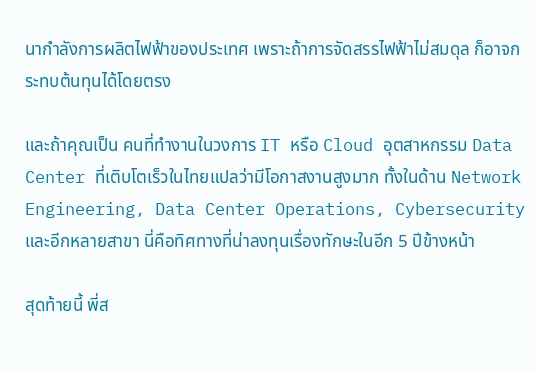นากำลังการผลิตไฟฟ้าของประเทศ เพราะถ้าการจัดสรรไฟฟ้าไม่สมดุล ก็อาจกระทบต้นทุนได้โดยตรง

และถ้าคุณเป็น คนที่ทำงานในวงการ IT หรือ Cloud อุตสาหกรรม Data Center ที่เติบโตเร็วในไทยแปลว่ามีโอกาสงานสูงมาก ทั้งในด้าน Network Engineering, Data Center Operations, Cybersecurity และอีกหลายสาขา นี่คือทิศทางที่น่าลงทุนเรื่องทักษะในอีก 5 ปีข้างหน้า

สุดท้ายนี้ พี่ส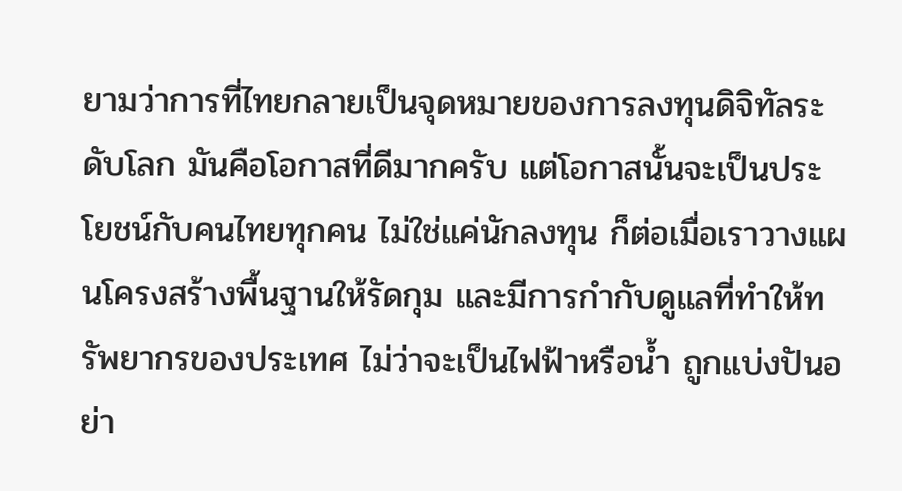ยามว่าการที่ไทยกลายเป็นจุดหมายของการลงทุนดิจิทัลระดับโลก มันคือโอกาสที่ดีมากครับ แต่โอกาสนั้นจะเป็นประโยชน์กับคนไทยทุกคน ไม่ใช่แค่นักลงทุน ก็ต่อเมื่อเราวางแผนโครงสร้างพื้นฐานให้รัดกุม และมีการกำกับดูแลที่ทำให้ทรัพยากรของประเทศ ไม่ว่าจะเป็นไฟฟ้าหรือน้ำ ถูกแบ่งปันอย่า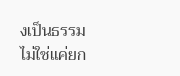งเป็นธรรม ไม่ใช่แค่ยก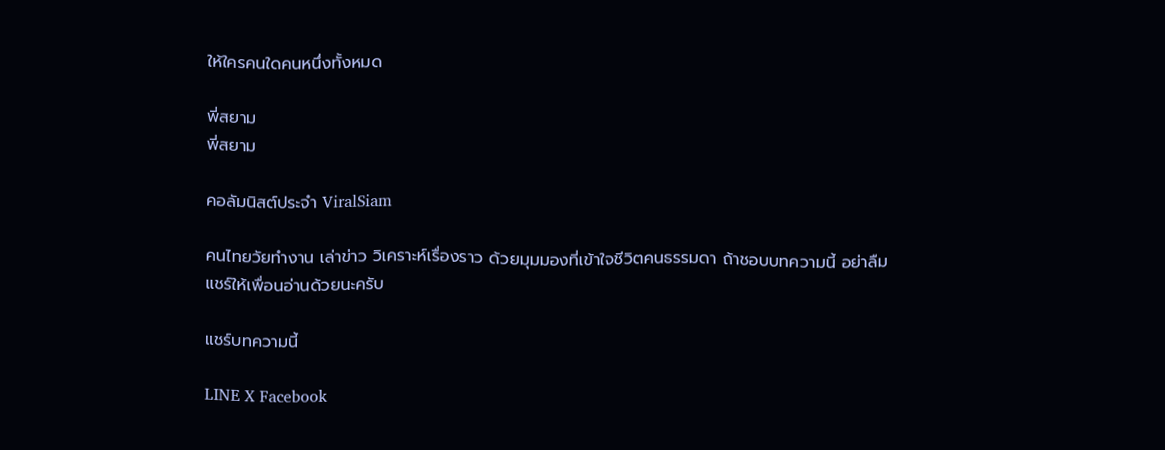ให้ใครคนใดคนหนึ่งทั้งหมด

พี่สยาม
พี่สยาม

คอลัมนิสต์ประจำ ViralSiam

คนไทยวัยทำงาน เล่าข่าว วิเคราะห์เรื่องราว ด้วยมุมมองที่เข้าใจชีวิตคนธรรมดา ถ้าชอบบทความนี้ อย่าลืมแชร์ให้เพื่อนอ่านด้วยนะครับ

แชร์บทความนี้

LINE X Facebook